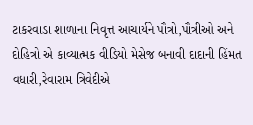ટાકરવાડા શાળાના નિવૃત્ત આચાર્યને પૌત્રો,પૌત્રીઓ અને દોહિત્રો એ કાવ્યાત્મક વીડિયો મેસેજ બનાવી દાદાની હિંમત વધારી,રેવારામ ત્રિવેદીએ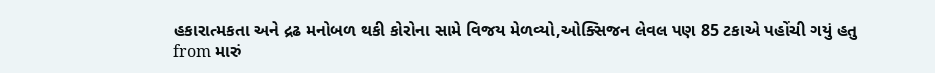હકારાત્મકતા અને દ્રઢ મનોબળ થકી કોરોના સામે વિજય મેળવ્યો,ઓક્સિજન લેવલ પણ 85 ટકાએ પહોંચી ગયું હતુ
from મારું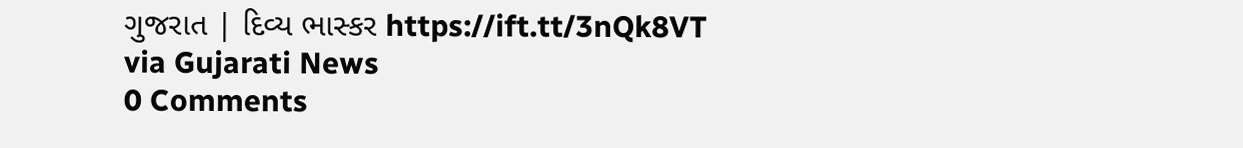ગુજરાત | દિવ્ય ભાસ્કર https://ift.tt/3nQk8VT
via Gujarati News
0 Comments